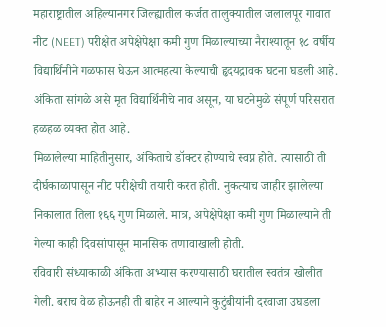महाराष्ट्रातील अहिल्यानगर जिल्ह्यातील कर्जत तालुक्यातील जलालपूर गावात नीट (NEET) परीक्षेत अपेक्षेपेक्षा कमी गुण मिळाल्याच्या नैराश्यातून १८ वर्षीय विद्यार्थिनीने गळफास घेऊन आत्महत्या केल्याची हृदयद्रावक घटना घडली आहे. अंकिता सांगळे असे मृत विद्यार्थिनीचे नाव असून, या घटनेमुळे संपूर्ण परिसरात हळहळ व्यक्त होत आहे.
मिळालेल्या माहितीनुसार, अंकिताचे डॉक्टर होण्याचे स्वप्न होते. त्यासाठी ती दीर्घकाळापासून नीट परीक्षेची तयारी करत होती. नुकत्याच जाहीर झालेल्या निकालात तिला १६६ गुण मिळाले. मात्र, अपेक्षेपेक्षा कमी गुण मिळाल्याने ती गेल्या काही दिवसांपासून मानसिक तणावाखाली होती.
रविवारी संध्याकाळी अंकिता अभ्यास करण्यासाठी घरातील स्वतंत्र खोलीत गेली. बराच वेळ होऊनही ती बाहेर न आल्याने कुटुंबीयांनी दरवाजा उघडला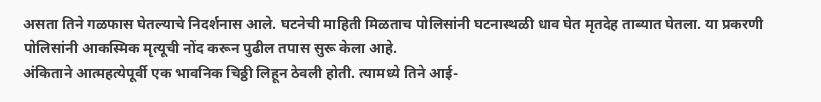असता तिने गळफास घेतल्याचे निदर्शनास आले. घटनेची माहिती मिळताच पोलिसांनी घटनास्थळी धाव घेत मृतदेह ताब्यात घेतला. या प्रकरणी पोलिसांनी आकस्मिक मृत्यूची नोंद करून पुढील तपास सुरू केला आहे.
अंकिताने आत्महत्येपूर्वी एक भावनिक चिठ्ठी लिहून ठेवली होती. त्यामध्ये तिने आई-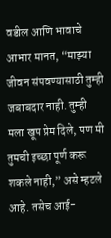वडील आणि भावाचे आभार मानत, “माझ्या जीवन संपवण्यासाठी तुम्ही जबाबदार नाही. तुम्ही मला खूप प्रेम दिले, पण मी तुमची इच्छा पूर्ण करू शकले नाही,” असे म्हटले आहे. तसेच आई-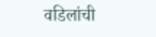वडिलांची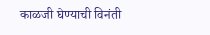काळजी घेण्याची विनंती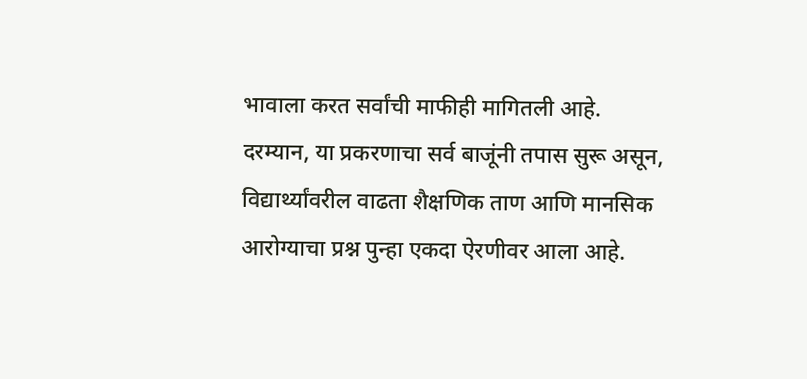भावाला करत सर्वांची माफीही मागितली आहे.
दरम्यान, या प्रकरणाचा सर्व बाजूंनी तपास सुरू असून, विद्यार्थ्यांवरील वाढता शैक्षणिक ताण आणि मानसिक आरोग्याचा प्रश्न पुन्हा एकदा ऐरणीवर आला आहे.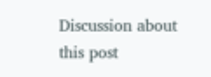Discussion about this post